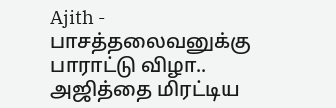Ajith - பாசத்தலைவனுக்கு பாராட்டு விழா.. அஜித்தை மிரட்டிய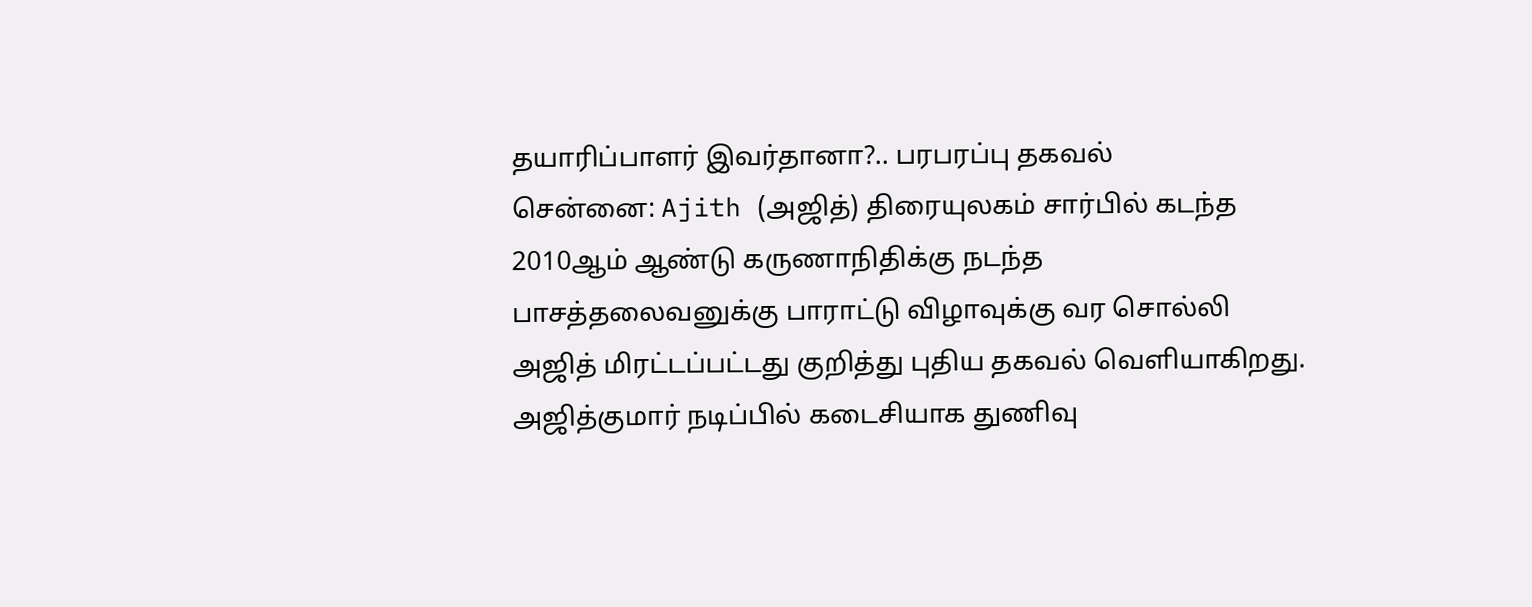தயாரிப்பாளர் இவர்தானா?.. பரபரப்பு தகவல்
சென்னை: Ajith (அஜித்) திரையுலகம் சார்பில் கடந்த 2010ஆம் ஆண்டு கருணாநிதிக்கு நடந்த பாசத்தலைவனுக்கு பாராட்டு விழாவுக்கு வர சொல்லி அஜித் மிரட்டப்பட்டது குறித்து புதிய தகவல் வெளியாகிறது.
அஜித்குமார் நடிப்பில் கடைசியாக துணிவு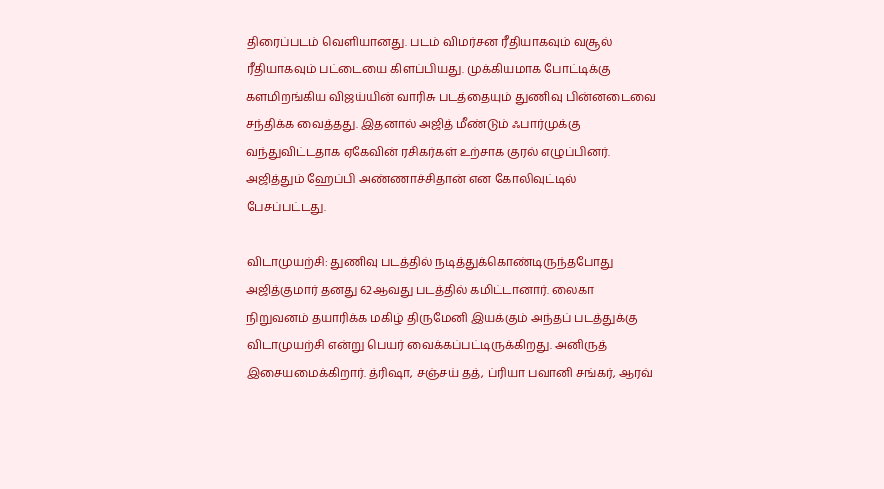திரைப்படம் வெளியானது. படம் விமர்சன ரீதியாகவும் வசூல் ரீதியாகவும் பட்டையை கிளப்பியது. முக்கியமாக போட்டிக்கு களமிறங்கிய விஜய்யின் வாரிசு படத்தையும் துணிவு பின்னடைவை சந்திக்க வைத்தது. இதனால் அஜித் மீண்டும் ஃபார்முக்கு வந்துவிட்டதாக ஏகேவின் ரசிகர்கள் உற்சாக குரல் எழுப்பினர். அஜித்தும் ஹேப்பி அண்ணாச்சிதான் என கோலிவுட்டில் பேசப்பட்டது.

விடாமுயற்சி: துணிவு படத்தில் நடித்துக்கொண்டிருந்தபோது அஜித்குமார் தனது 62ஆவது படத்தில் கமிட்டானார். லைகா நிறுவனம் தயாரிக்க மகிழ் திருமேனி இயக்கும் அந்தப் படத்துக்கு விடாமுயற்சி என்று பெயர் வைக்கப்பட்டிருக்கிறது. அனிருத் இசையமைக்கிறார். த்ரிஷா, சஞ்சய் தத், ப்ரியா பவானி சங்கர், ஆரவ்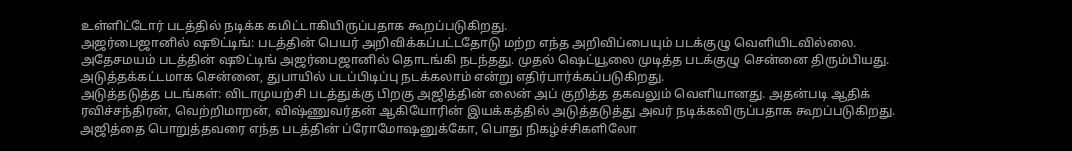உள்ளிட்டோர் படத்தில் நடிக்க கமிட்டாகியிருப்பதாக கூறப்படுகிறது.
அஜர்பைஜானில் ஷூட்டிங்: படத்தின் பெயர் அறிவிக்கப்பட்டதோடு மற்ற எந்த அறிவிப்பையும் படக்குழு வெளியிடவில்லை. அதேசமயம் படத்தின் ஷூட்டிங் அஜர்பைஜானில் தொடங்கி நடந்தது. முதல் ஷெட்யூலை முடித்த படக்குழு சென்னை திரும்பியது. அடுத்தக்கட்டமாக சென்னை, துபாயில் படப்பிடிப்பு நடக்கலாம் என்று எதிர்பார்க்கப்படுகிறது.
அடுத்தடுத்த படங்கள்: விடாமுயற்சி படத்துக்கு பிறகு அஜித்தின் லைன் அப் குறித்த தகவலும் வெளியானது. அதன்படி ஆதிக் ரவிச்சந்திரன், வெற்றிமாறன், விஷ்ணுவர்தன் ஆகியோரின் இயக்கத்தில் அடுத்தடுத்து அவர் நடிக்கவிருப்பதாக கூறப்படுகிறது. அஜித்தை பொறுத்தவரை எந்த படத்தின் ப்ரோமோஷனுக்கோ, பொது நிகழ்ச்சிகளிலோ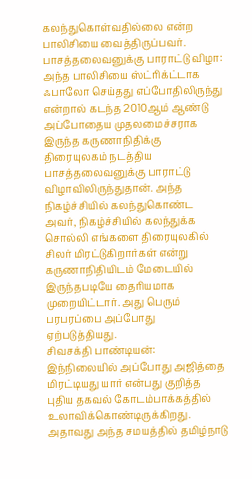கலந்துகொள்வதில்லை என்ற பாலிசியை வைத்திருப்பவர்.
பாசத்தலைவனுக்கு பாராட்டு விழா: அந்த பாலிசியை ஸ்ட்ரிக்ட்டாக ஃபாலோ செய்தது எப்போதிலிருந்து என்றால் கடந்த 2010ஆம் ஆண்டு அப்போதைய முதலமைச்சராக இருந்த கருணாநிதிக்கு திரையுலகம் நடத்திய பாசத்தலைவனுக்கு பாராட்டு விழாவிலிருந்துதான். அந்த நிகழ்ச்சியில் கலந்துகொண்ட அவர், நிகழ்ச்சியில் கலந்துக்க சொல்லி எங்களை திரையுலகில் சிலர் மிரட்டுகிறார்கள் என்று கருணாநிதியிடம் மேடையில் இருந்தபடியே தைரியமாக முறையிட்டார். அது பெரும் பரபரப்பை அப்போது ஏற்படுத்தியது.
சிவசக்தி பாண்டியன்: இந்நிலையில் அப்போது அஜித்தை மிரட்டியது யார் என்பது குறித்த புதிய தகவல் கோடம்பாக்கத்தில் உலாவிக்கொண்டிருக்கிறது. அதாவது அந்த சமயத்தில் தமிழ்நாடு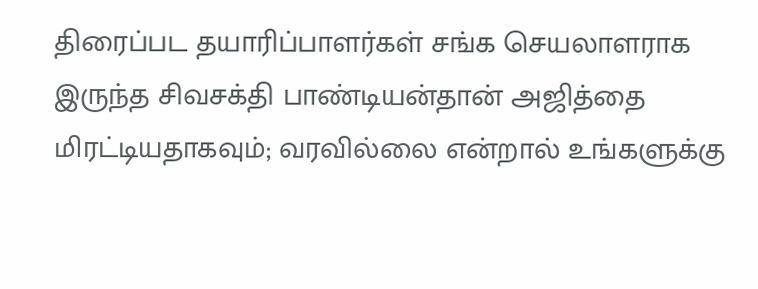திரைப்பட தயாரிப்பாளர்கள் சங்க செயலாளராக இருந்த சிவசக்தி பாண்டியன்தான் அஜித்தை மிரட்டியதாகவும்; வரவில்லை என்றால் உங்களுக்கு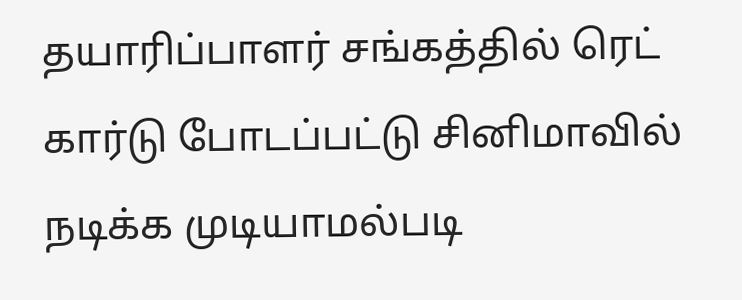தயாரிப்பாளர் சங்கத்தில் ரெட் கார்டு போடப்பட்டு சினிமாவில் நடிக்க முடியாமல்படி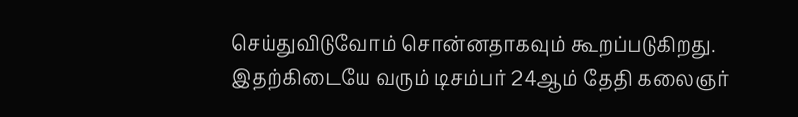செய்துவிடுவோம் சொன்னதாகவும் கூறப்படுகிறது. இதற்கிடையே வரும் டிசம்பர் 24ஆம் தேதி கலைஞர்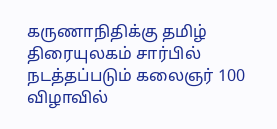கருணாநிதிக்கு தமிழ் திரையுலகம் சார்பில் நடத்தப்படும் கலைஞர் 100 விழாவில்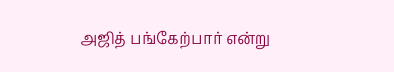அஜித் பங்கேற்பார் என்று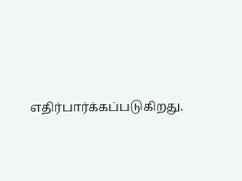எதிர்பார்க்கப்படுகிறது.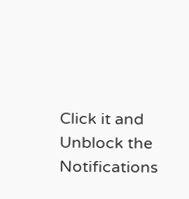Click it and Unblock the Notifications